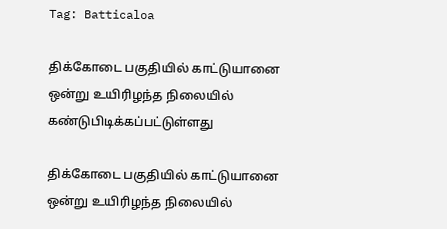Tag: Batticaloa

திக்கோடை பகுதியில் காட்டுயானை ஒன்று உயிரிழந்த நிலையில் கண்டுபிடிக்கப்பட்டுள்ளது

திக்கோடை பகுதியில் காட்டுயானை ஒன்று உயிரிழந்த நிலையில்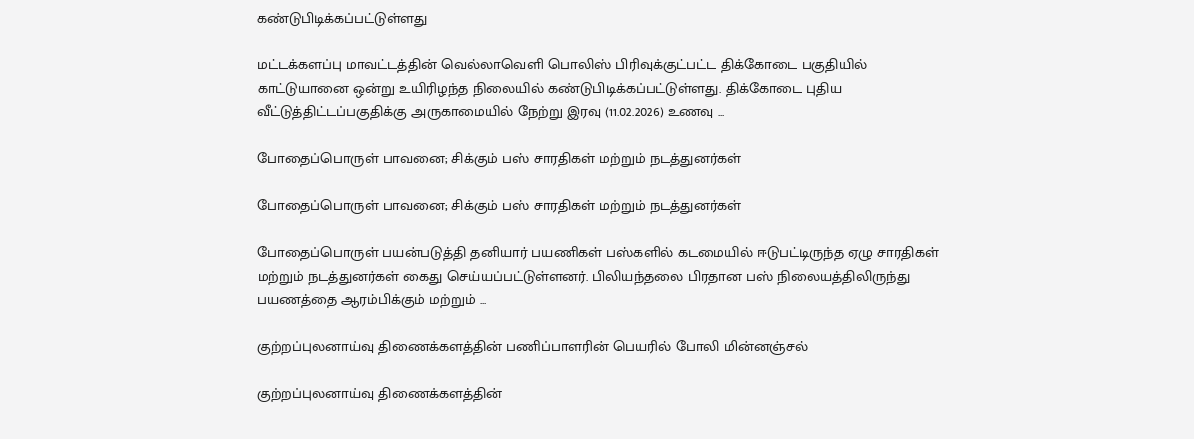கண்டுபிடிக்கப்பட்டுள்ளது

மட்டக்களப்பு மாவட்டத்தின் வெல்லாவெளி பொலிஸ் பிரிவுக்குட்பட்ட திக்கோடை பகுதியில் காட்டுயானை ஒன்று உயிரிழந்த நிலையில் கண்டுபிடிக்கப்பட்டுள்ளது. திக்கோடை புதிய வீட்டுத்திட்டப்பகுதிக்கு அருகாமையில் நேற்று இரவு (11.02.2026) உணவு ...

போதைப்பொருள் பாவனை; சிக்கும் பஸ் சாரதிகள் மற்றும் நடத்துனர்கள்

போதைப்பொருள் பாவனை; சிக்கும் பஸ் சாரதிகள் மற்றும் நடத்துனர்கள்

போதைப்பொருள் பயன்படுத்தி தனியார் பயணிகள் பஸ்களில் கடமையில் ஈடுபட்டிருந்த ஏழு சாரதிகள் மற்றும் நடத்துனர்கள் கைது செய்யப்பட்டுள்ளனர். பிலியந்தலை பிரதான பஸ் நிலையத்திலிருந்து பயணத்தை ஆரம்பிக்கும் மற்றும் ...

குற்றப்புலனாய்வு திணைக்களத்தின் பணிப்பாளரின் பெயரில் போலி மின்னஞ்சல்

குற்றப்புலனாய்வு திணைக்களத்தின்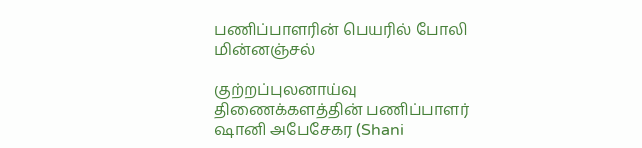பணிப்பாளரின் பெயரில் போலி மின்னஞ்சல்

குற்றப்புலனாய்வு திணைக்களத்தின் பணிப்பாளர் ஷானி அபேசேகர (Shani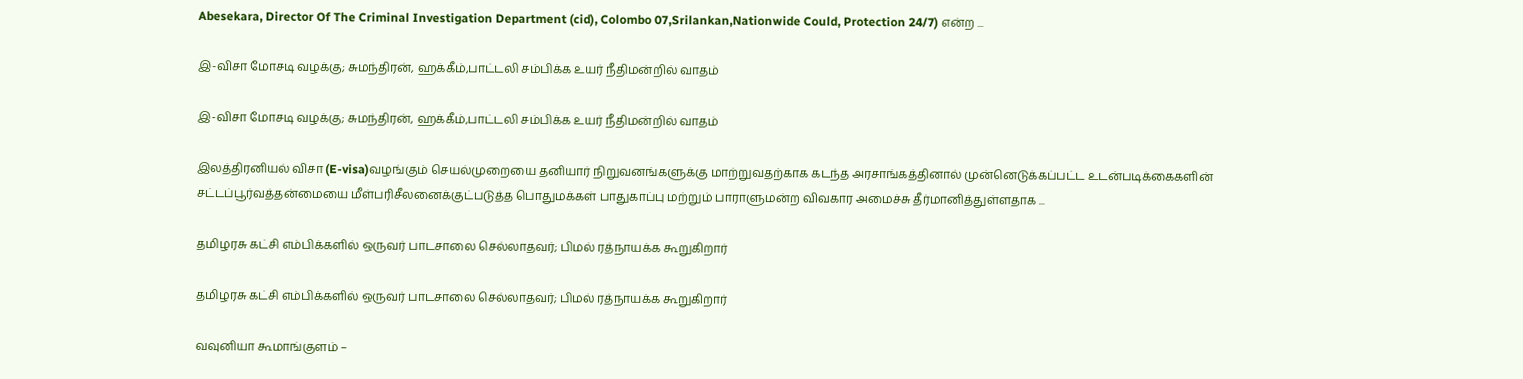Abesekara, Director Of The Criminal Investigation Department (cid), Colombo 07,Srilankan,Nationwide Could, Protection 24/7) என்ற ...

இ-விசா மோசடி வழக்கு; சுமந்திரன், ஹக்கீம்,பாட்டலி சம்பிக்க உயர் நீதிமன்றில் வாதம்

இ-விசா மோசடி வழக்கு; சுமந்திரன், ஹக்கீம்,பாட்டலி சம்பிக்க உயர் நீதிமன்றில் வாதம்

இலத்திரனியல் விசா (E-visa)வழங்கும் செயல்முறையை தனியார் நிறுவனங்களுக்கு மாற்றுவதற்காக கடந்த அரசாங்கத்தினால் முன்னெடுக்கப்பட்ட உடன்படிக்கைகளின் சட்டப்பூர்வத்தன்மையை மீள்பரிசீலனைக்குட்படுத்த பொதுமக்கள் பாதுகாப்பு மற்றும் பாராளுமன்ற விவகார அமைச்சு தீர்மானித்துள்ளதாக ...

தமிழரசு கட்சி எம்பிக்களில் ஒருவர் பாடசாலை செல்லாதவர்; பிமல் ரத்நாயக்க கூறுகிறார்

தமிழரசு கட்சி எம்பிக்களில் ஒருவர் பாடசாலை செல்லாதவர்; பிமல் ரத்நாயக்க கூறுகிறார்

வவுனியா கூமாங்குளம் –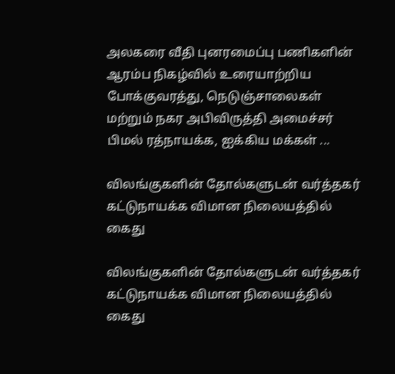அலகரை வீதி புனரமைப்பு பணிகளின் ஆரம்ப நிகழ்வில் உரையாற்றிய போக்குவரத்து, நெடுஞ்சாலைகள் மற்றும் நகர அபிவிருத்தி அமைச்சர் பிமல் ரத்நாயக்க, ஐக்கிய மக்கள் ...

விலங்குகளின் தோல்களுடன் வர்த்தகர் கட்டுநாயக்க விமான நிலையத்தில் கைது

விலங்குகளின் தோல்களுடன் வர்த்தகர் கட்டுநாயக்க விமான நிலையத்தில் கைது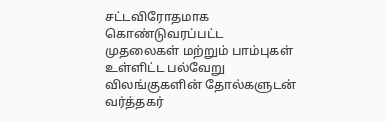சட்டவிரோதமாக கொண்டுவரப்பட்ட முதலைகள் மற்றும் பாம்புகள் உள்ளிட்ட பல்வேறு விலங்குகளின் தோல்களுடன் வர்த்தகர்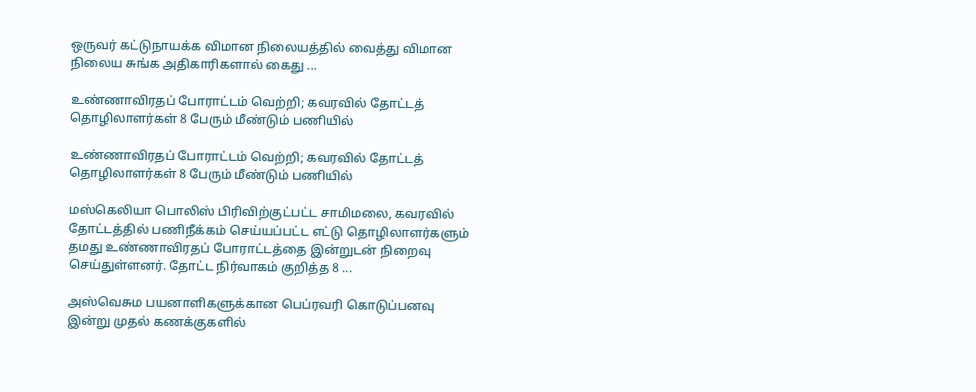ஒருவர் கட்டுநாயக்க விமான நிலையத்தில் வைத்து விமான நிலைய சுங்க அதிகாரிகளால் கைது ...

உண்ணாவிரதப் போராட்டம் வெற்றி; கவரவில் தோட்டத் தொழிலாளர்கள் 8 பேரும் மீண்டும் பணியில்

உண்ணாவிரதப் போராட்டம் வெற்றி; கவரவில் தோட்டத் தொழிலாளர்கள் 8 பேரும் மீண்டும் பணியில்

மஸ்கெலியா பொலிஸ் பிரிவிற்குட்பட்ட சாமிமலை, கவரவில் தோட்டத்தில் பணிநீக்கம் செய்யப்பட்ட எட்டு தொழிலாளர்களும் தமது உண்ணாவிரதப் போராட்டத்தை இன்றுடன் நிறைவு செய்துள்ளனர். தோட்ட நிர்வாகம் குறித்த 8 ...

அஸ்வெசும பயனாளிகளுக்கான பெப்ரவரி கொடுப்பனவு இன்று முதல் கணக்குகளில்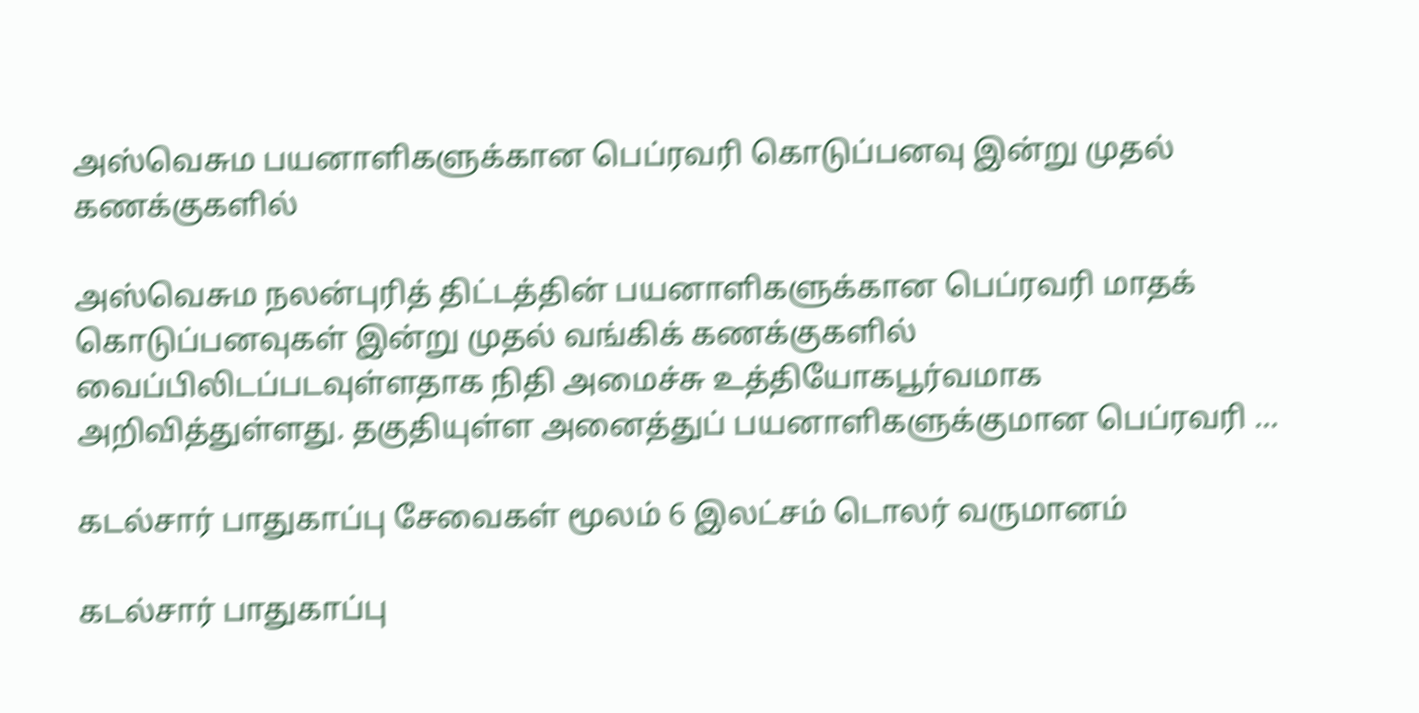அஸ்வெசும பயனாளிகளுக்கான பெப்ரவரி கொடுப்பனவு இன்று முதல் கணக்குகளில்

அஸ்வெசும நலன்புரித் திட்டத்தின் பயனாளிகளுக்கான பெப்ரவரி மாதக் கொடுப்பனவுகள் இன்று முதல் வங்கிக் கணக்குகளில் வைப்பிலிடப்படவுள்ளதாக நிதி அமைச்சு உத்தியோகபூர்வமாக அறிவித்துள்ளது. தகுதியுள்ள அனைத்துப் பயனாளிகளுக்குமான பெப்ரவரி ...

கடல்சார் பாதுகாப்பு சேவைகள் மூலம் 6 இலட்சம் டொலர் வருமானம்

கடல்சார் பாதுகாப்பு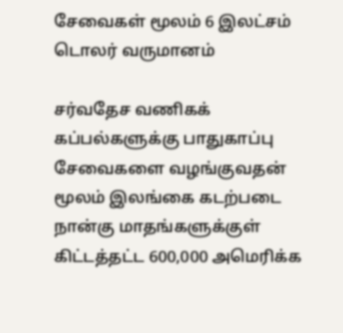சேவைகள் மூலம் 6 இலட்சம் டொலர் வருமானம்

சர்வதேச வணிகக் கப்பல்களுக்கு பாதுகாப்பு சேவைகளை வழங்குவதன் மூலம் இலங்கை கடற்படை நான்கு மாதங்களுக்குள் கிட்டத்தட்ட 600,000 அமெரிக்க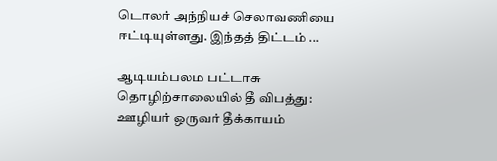டொலர் அந்நியச் செலாவணியை ஈட்டியுள்ளது. இந்தத் திட்டம் ...

ஆடியம்பலம பட்டாசு தொழிற்சாலையில் தீ விபத்து: ஊழியர் ஒருவர் தீக்காயம்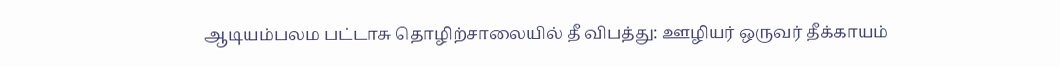ஆடியம்பலம பட்டாசு தொழிற்சாலையில் தீ விபத்து: ஊழியர் ஒருவர் தீக்காயம்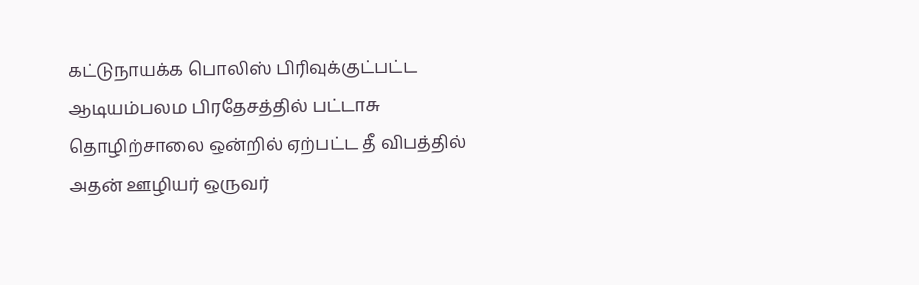கட்டுநாயக்க பொலிஸ் பிரிவுக்குட்பட்ட ஆடியம்பலம பிரதேசத்தில் பட்டாசு தொழிற்சாலை ஒன்றில் ஏற்பட்ட தீ விபத்தில் அதன் ஊழியர் ஒருவர்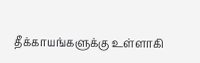தீக்காயங்களுக்கு உள்ளாகி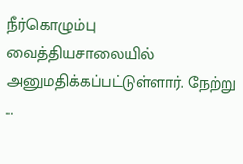நீர்கொழும்பு வைத்தியசாலையில் அனுமதிக்கப்பட்டுள்ளார். நேற்று ...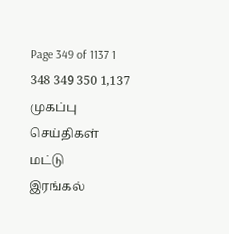Page 349 of 1137 1 348 349 350 1,137
முகப்பு
செய்திகள்
மட்டு
இரங்கல்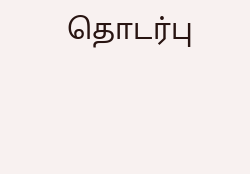தொடர்பு